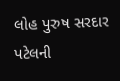લોહ પુરુષ સરદાર પટેલની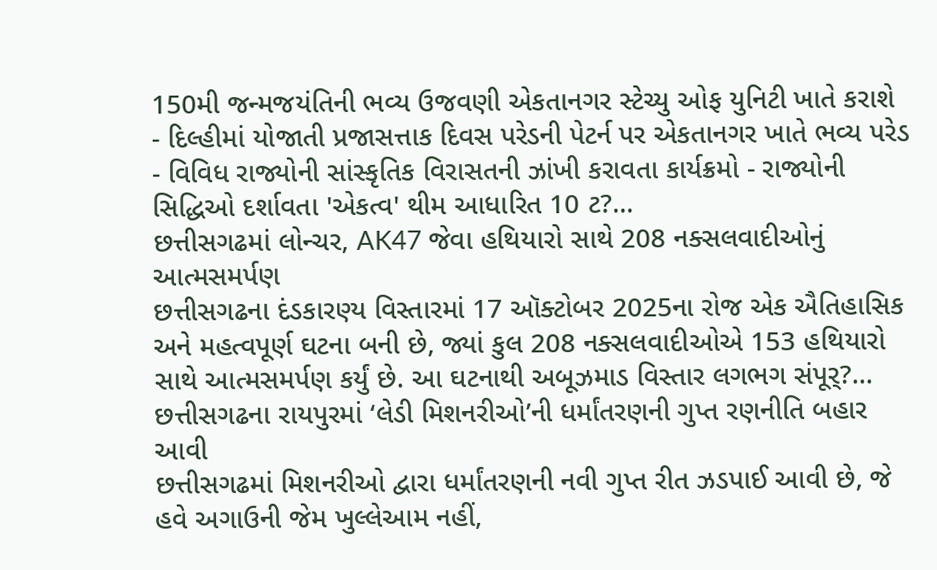150મી જન્મજયંતિની ભવ્ય ઉજવણી એકતાનગર સ્ટેચ્યુ ઓફ યુનિટી ખાતે કરાશે
- દિલ્હીમાં યોજાતી પ્રજાસત્તાક દિવસ પરેડની પેટર્ન પર એકતાનગર ખાતે ભવ્ય પરેડ - વિવિધ રાજ્યોની સાંસ્કૃતિક વિરાસતની ઝાંખી કરાવતા કાર્યક્રમો - રાજ્યોની સિદ્ધિઓ દર્શાવતા 'એકત્વ' થીમ આધારિત 10 ટ?...
છત્તીસગઢમાં લોન્ચર, AK47 જેવા હથિયારો સાથે 208 નક્સલવાદીઓનું આત્મસમર્પણ
છત્તીસગઢના દંડકારણ્ય વિસ્તારમાં 17 ઑક્ટોબર 2025ના રોજ એક ઐતિહાસિક અને મહત્વપૂર્ણ ઘટના બની છે, જ્યાં કુલ 208 નક્સલવાદીઓએ 153 હથિયારો સાથે આત્મસમર્પણ કર્યું છે. આ ઘટનાથી અબૂઝમાડ વિસ્તાર લગભગ સંપૂર્?...
છત્તીસગઢના રાયપુરમાં ‘લેડી મિશનરીઓ’ની ધર્માંતરણની ગુપ્ત રણનીતિ બહાર આવી
છત્તીસગઢમાં મિશનરીઓ દ્વારા ધર્માંતરણની નવી ગુપ્ત રીત ઝડપાઈ આવી છે, જે હવે અગાઉની જેમ ખુલ્લેઆમ નહીં,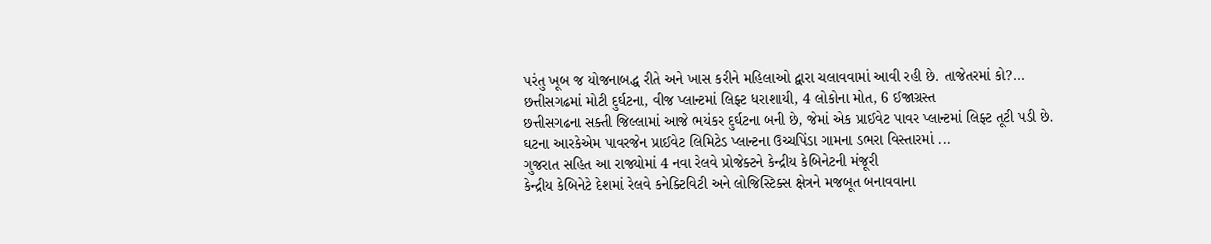પરંતુ ખૂબ જ યોજનાબદ્ધ રીતે અને ખાસ કરીને મહિલાઓ દ્વારા ચલાવવામાં આવી રહી છે. તાજેતરમાં કો?...
છત્તીસગઢમાં મોટી દુર્ઘટના, વીજ પ્લાન્ટમાં લિફ્ટ ધરાશાયી, 4 લોકોના મોત, 6 ઈજાગ્રસ્ત
છત્તીસગઢના સક્તી જિલ્લામાં આજે ભયંકર દુર્ઘટના બની છે, જેમાં એક પ્રાઈવેટ પાવર પ્લાન્ટમાં લિફ્ટ તૂટી પડી છે. ઘટના આરકેએમ પાવરજેન પ્રાઈવેટ લિમિટેડ પ્લાન્ટના ઉચ્ચપિંડા ગામના ડભરા વિસ્તારમાં ...
ગુજરાત સહિત આ રાજ્યોમાં 4 નવા રેલવે પ્રોજેક્ટને કેન્દ્રીય કેબિનેટની મંજૂરી
કેન્દ્રીય કેબિનેટે દેશમાં રેલવે કનેક્ટિવિટી અને લોજિસ્ટિક્સ ક્ષેત્રને મજબૂત બનાવવાના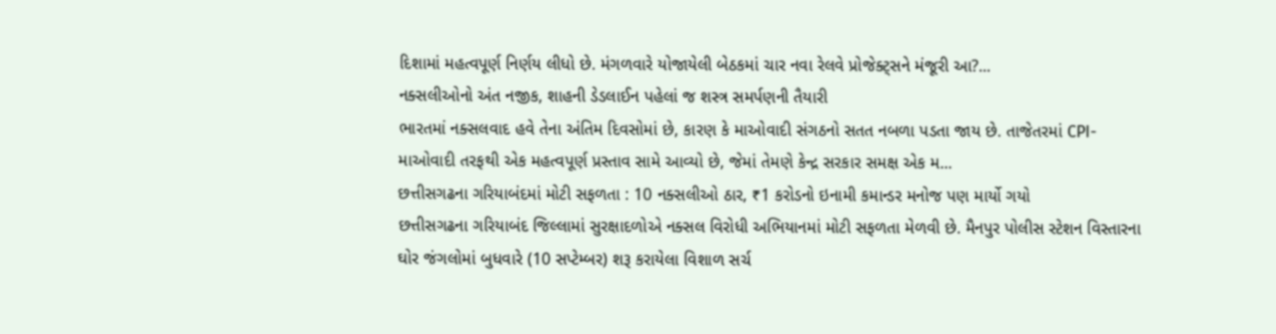દિશામાં મહત્વપૂર્ણ નિર્ણય લીધો છે. મંગળવારે યોજાયેલી બેઠકમાં ચાર નવા રેલવે પ્રોજેક્ટ્સને મંજૂરી આ?...
નક્સલીઓનો અંત નજીક, શાહની ડેડલાઈન પહેલાં જ શસ્ત્ર સમર્પણની તૈયારી
ભારતમાં નક્સલવાદ હવે તેના અંતિમ દિવસોમાં છે, કારણ કે માઓવાદી સંગઠનો સતત નબળા પડતા જાય છે. તાજેતરમાં CPI-માઓવાદી તરફથી એક મહત્વપૂર્ણ પ્રસ્તાવ સામે આવ્યો છે, જેમાં તેમણે કેન્દ્ર સરકાર સમક્ષ એક મ...
છત્તીસગઢના ગરિયાબંદમાં મોટી સફળતા : 10 નક્સલીઓ ઠાર, ₹1 કરોડનો ઇનામી કમાન્ડર મનોજ પણ માર્યો ગયો
છત્તીસગઢના ગરિયાબંદ જિલ્લામાં સુરક્ષાદળોએ નક્સલ વિરોધી અભિયાનમાં મોટી સફળતા મેળવી છે. મૈનપુર પોલીસ સ્ટેશન વિસ્તારના ઘોર જંગલોમાં બુધવારે (10 સપ્ટેમ્બર) શરૂ કરાયેલા વિશાળ સર્ચ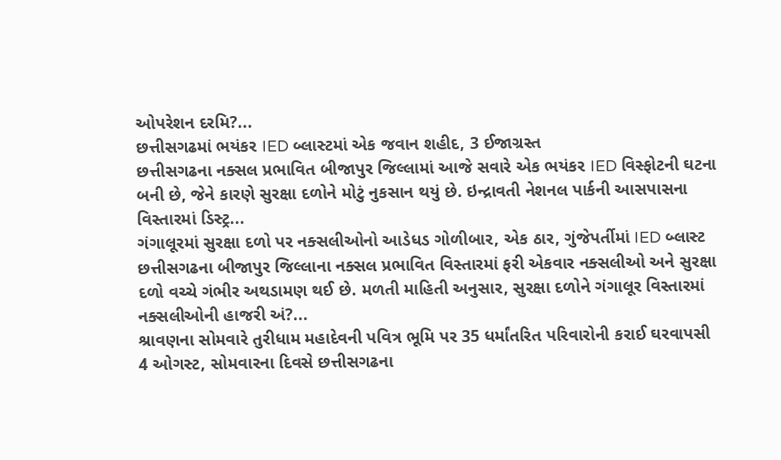ઓપરેશન દરમિ?...
છત્તીસગઢમાં ભયંકર IED બ્લાસ્ટમાં એક જવાન શહીદ, 3 ઈજાગ્રસ્ત
છત્તીસગઢના નક્સલ પ્રભાવિત બીજાપુર જિલ્લામાં આજે સવારે એક ભયંકર IED વિસ્ફોટની ઘટના બની છે, જેને કારણે સુરક્ષા દળોને મોટું નુકસાન થયું છે. ઇન્દ્રાવતી નેશનલ પાર્કની આસપાસના વિસ્તારમાં ડિસ્ટ્ર...
ગંગાલૂરમાં સુરક્ષા દળો પર નક્સલીઓનો આડેધડ ગોળીબાર, એક ઠાર, ગુંજેપર્તીમાં IED બ્લાસ્ટ
છત્તીસગઢના બીજાપુર જિલ્લાના નક્સલ પ્રભાવિત વિસ્તારમાં ફરી એકવાર નક્સલીઓ અને સુરક્ષા દળો વચ્ચે ગંભીર અથડામણ થઈ છે. મળતી માહિતી અનુસાર, સુરક્ષા દળોને ગંગાલૂર વિસ્તારમાં નક્સલીઓની હાજરી અં?...
શ્રાવણના સોમવારે તુરીધામ મહાદેવની પવિત્ર ભૂમિ પર 35 ધર્માંતરિત પરિવારોની કરાઈ ઘરવાપસી
4 ઓગસ્ટ, સોમવારના દિવસે છત્તીસગઢના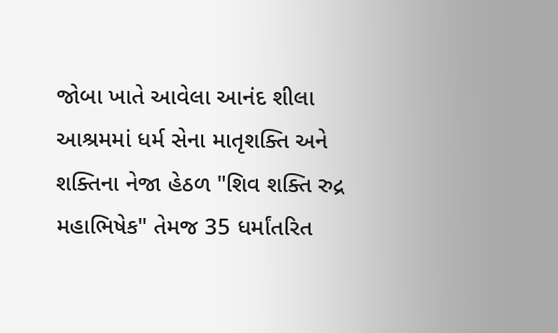જોબા ખાતે આવેલા આનંદ શીલા આશ્રમમાં ધર્મ સેના માતૃશક્તિ અને શક્તિના નેજા હેઠળ "શિવ શક્તિ રુદ્ર મહાભિષેક" તેમજ 35 ધર્માંતરિત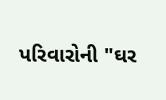પરિવારોની "ઘર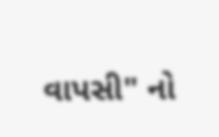વાપસી" નો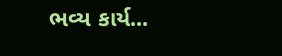ભવ્ય કાર્ય...